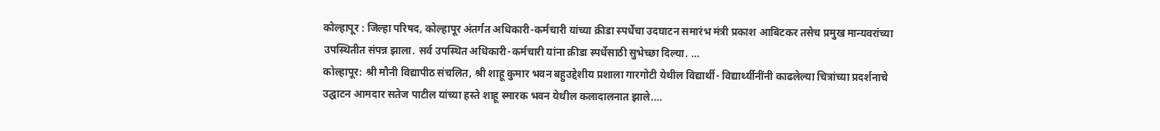कोल्हापूर : जिल्हा परिषद, कोल्हापूर अंतर्गत अधिकारी-कर्मचारी यांच्या क्रीडा स्पर्धेचा उदघाटन समारंभ मंत्री प्रकाश आबिटकर तसेच प्रमुख मान्यवरांच्या उपस्थितीत संपन्न झाला. सर्व उपस्थित अधिकारी-कर्मचारी यांना क्रीडा स्पर्धेसाठी सुभेच्छा दिल्या. …
कोल्हापूर: श्री मौनी विद्यापीठ संचलित, श्री शाहू कुमार भवन बहुउद्देशीय प्रशाला गारगोटी येथील विद्यार्थी- विद्यार्थ्यीनींनी काढलेल्या चित्रांच्या प्रदर्शनाचे उद्घाटन आमदार सतेज पाटील यांच्या हस्ते शाहू स्मारक भवन येथील कलादालनात झाले.…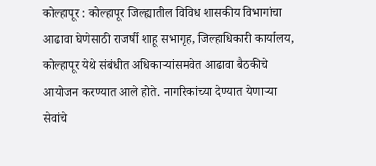कोल्हापूर : कोल्हापूर जिल्ह्यातील विविध शासकीय विभागांचा आढावा घेणेसाठी राजर्षी शाहू सभागृह, जिल्हाधिकारी कार्यालय, कोल्हापूर येथे संबंधीत अधिकाऱ्यांसमवेत आढावा बैठकीचे आयोजन करण्यात आले होते. नागरिकांच्या देण्यात येणाऱ्या सेवांचे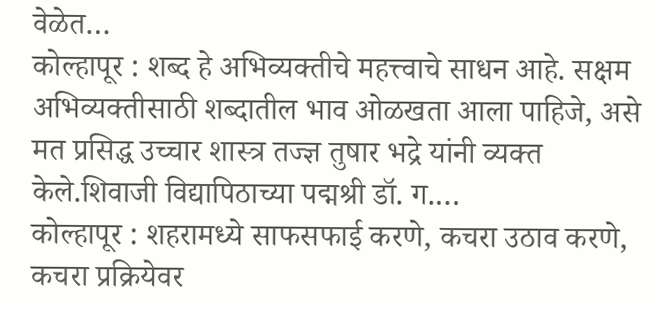वेळेत…
कोल्हापूर : शब्द हे अभिव्यक्तीचे महत्त्वाचे साधन आहे. सक्षम अभिव्यक्तीसाठी शब्दातील भाव ओळखता आला पाहिजे, असे मत प्रसिद्ध उच्चार शास्त्र तज्ज्ञ तुषार भद्रे यांनी व्यक्त केले.शिवाजी विद्यापिठाच्या पद्मश्री डॉ. ग.…
कोल्हापूर : शहरामध्ये साफसफाई करणे, कचरा उठाव करणे, कचरा प्रक्रियेवर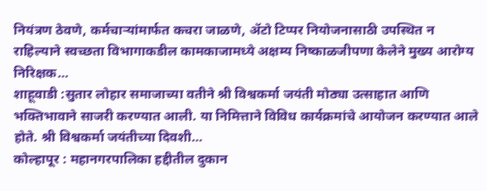नियंत्रण ठेवणे, कर्मचाऱ्यांमार्फत कचरा जाळणे, ॲटो टिप्पर नियोजनासाठी उपस्थित न राहिल्याने स्वच्छता विभागाकडील कामकाजामध्ये अक्षम्य निष्काळजीपणा केलेने मुख्य आरोग्य निरिक्षक…
शाहूवाडी :सुतार लोहार समाजाच्या वतीने श्री विश्वकर्मा जयंती मोठ्या उत्साहात आणि भक्तिभावाने साजरी करण्यात आली. या निमित्ताने विविध कार्यक्रमांचे आयोजन करण्यात आले होते. श्री विश्वकर्मा जयंतीच्या दिवशी…
कोल्हापूर : महानगरपालिका हद्दीतील दुकान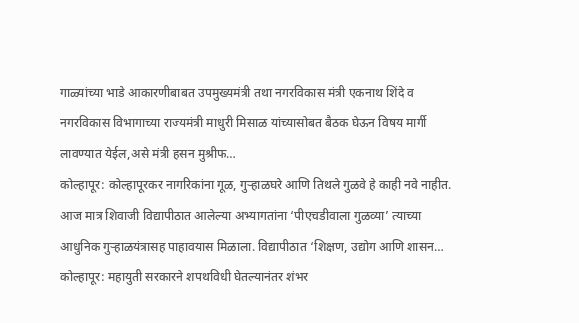गाळ्यांच्या भाडे आकारणीबाबत उपमुख्यमंत्री तथा नगरविकास मंत्री एकनाथ शिंदे व नगरविकास विभागाच्या राज्यमंत्री माधुरी मिसाळ यांच्यासोबत बैठक घेऊन विषय मार्गी लावण्यात येईल,असे मंत्री हसन मुश्रीफ…
कोल्हापूर: कोल्हापूरकर नागरिकांना गूळ, गुऱ्हाळघरे आणि तिथले गुळवे हे काही नवे नाहीत. आज मात्र शिवाजी विद्यापीठात आलेल्या अभ्यागतांना ‘पीएचडीवाला गुळव्या’ त्याच्या आधुनिक गुऱ्हाळयंत्रासह पाहावयास मिळाला. विद्यापीठात ‘शिक्षण, उद्योग आणि शासन…
कोल्हापूर: महायुती सरकारने शपथविधी घेतल्यानंतर शंभर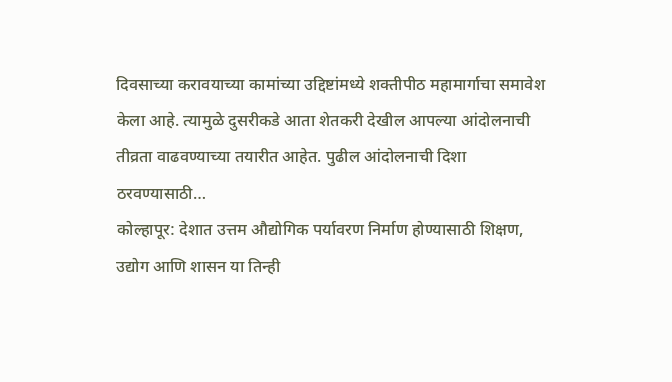दिवसाच्या करावयाच्या कामांच्या उद्दिष्टांमध्ये शक्तीपीठ महामार्गाचा समावेश केला आहे. त्यामुळे दुसरीकडे आता शेतकरी देखील आपल्या आंदोलनाची तीव्रता वाढवण्याच्या तयारीत आहेत. पुढील आंदोलनाची दिशा ठरवण्यासाठी…
कोल्हापूर: देशात उत्तम औद्योगिक पर्यावरण निर्माण होण्यासाठी शिक्षण, उद्योग आणि शासन या तिन्ही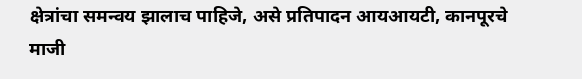क्षेत्रांचा समन्वय झालाच पाहिजे, असे प्रतिपादन आयआयटी, कानपूरचे माजी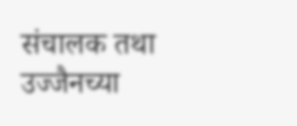संचालक तथा उज्जैनच्या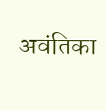अवंतिका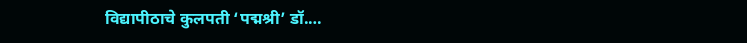विद्यापीठाचे कुलपती ‘पद्मश्री’ डॉ.…